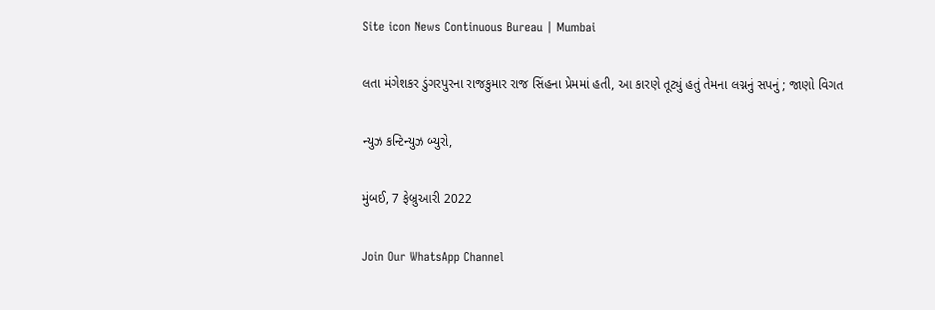Site icon News Continuous Bureau | Mumbai

લતા મંગેશકર ડુંગરપુરના રાજકુમાર રાજ સિંહના પ્રેમમાં હતી, આ કારણે તૂટ્યું હતું તેમના લગ્નનું સપનું ; જાણો વિગત

ન્યુઝ કન્ટિન્યુઝ બ્યુરો,

મુંબઈ, 7 ફેબ્રુઆરી 2022

Join Our WhatsApp Channel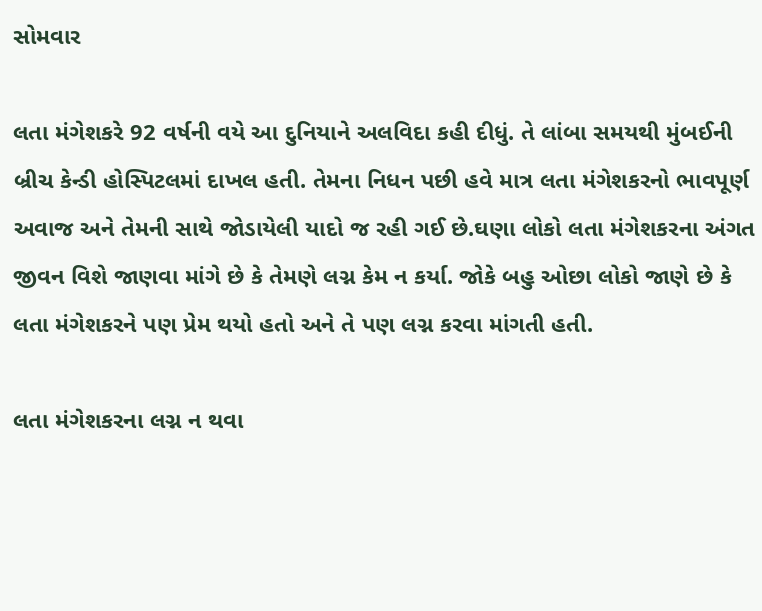સોમવાર

લતા મંગેશકરે 92 વર્ષની વયે આ દુનિયાને અલવિદા કહી દીધું. તે લાંબા સમયથી મુંબઈની બ્રીચ કેન્ડી હોસ્પિટલમાં દાખલ હતી. તેમના નિધન પછી હવે માત્ર લતા મંગેશકરનો ભાવપૂર્ણ અવાજ અને તેમની સાથે જોડાયેલી યાદો જ રહી ગઈ છે.ઘણા લોકો લતા મંગેશકરના અંગત જીવન વિશે જાણવા માંગે છે કે તેમણે લગ્ન કેમ ન કર્યા. જોકે બહુ ઓછા લોકો જાણે છે કે લતા મંગેશકરને પણ પ્રેમ થયો હતો અને તે પણ લગ્ન કરવા માંગતી હતી.

લતા મંગેશકરના લગ્ન ન થવા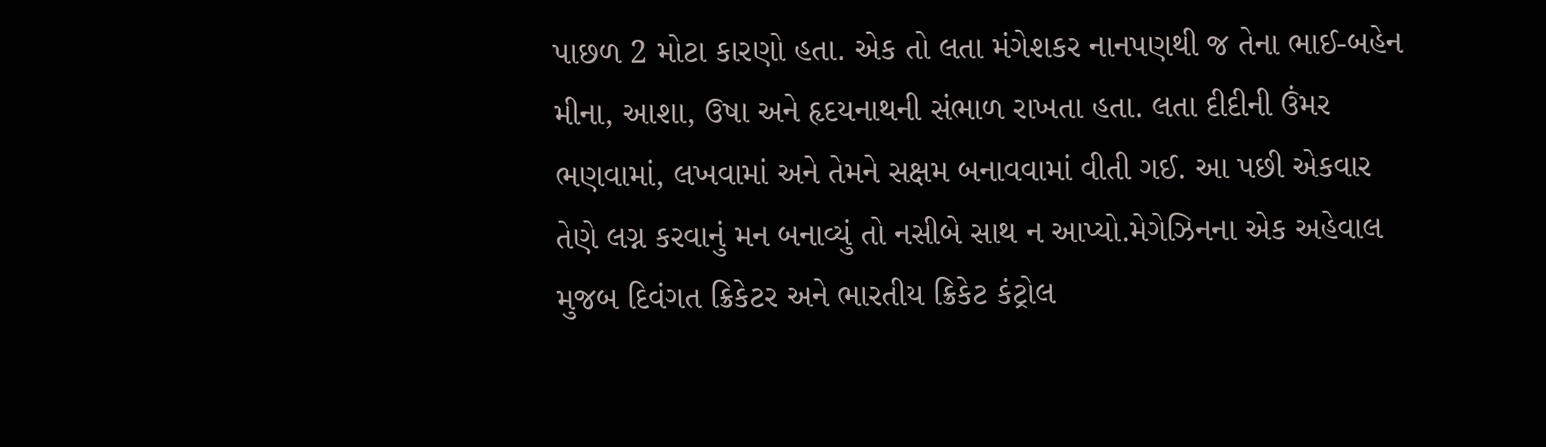પાછળ 2 મોટા કારણો હતા. એક તો લતા મંગેશકર નાનપણથી જ તેના ભાઈ-બહેન મીના, આશા, ઉષા અને હૃદયનાથની સંભાળ રાખતા હતા. લતા દીદીની ઉંમર ભણવામાં, લખવામાં અને તેમને સક્ષમ બનાવવામાં વીતી ગઈ. આ પછી એકવાર તેણે લગ્ન કરવાનું મન બનાવ્યું તો નસીબે સાથ ન આપ્યો.મેગેઝિનના એક અહેવાલ મુજબ દિવંગત ક્રિકેટર અને ભારતીય ક્રિકેટ કંટ્રોલ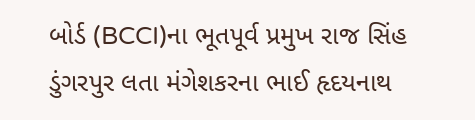બોર્ડ (BCCI)ના ભૂતપૂર્વ પ્રમુખ રાજ સિંહ ડુંગરપુર લતા મંગેશકરના ભાઈ હૃદયનાથ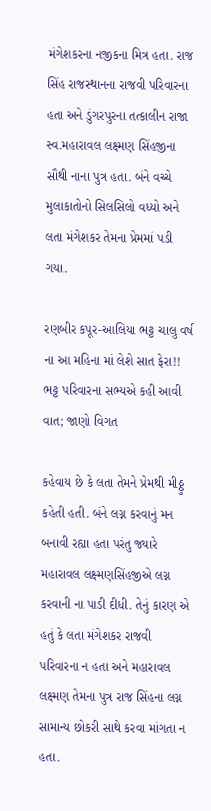મંગેશકરના નજીકના મિત્ર હતા. રાજ સિંહ રાજસ્થાનના રાજવી પરિવારના હતા અને ડુંગરપુરના તત્કાલીન રાજા સ્વ.મહારાવલ લક્ષ્મણ સિંહજીના સૌથી નાના પુત્ર હતા. બંને વચ્ચે મુલાકાતોનો સિલસિલો વધ્યો અને લતા મંગેશકર તેમના પ્રેમમાં પડી ગયા.

રણબીર કપૂર-આલિયા ભટ્ટ ચાલુ વર્ષ ના આ મહિના માં લેશે સાત ફેરા!! ભટ્ટ પરિવારના સભ્યએ કહી આવી વાત; જાણો વિગત

કહેવાય છે કે લતા તેમને પ્રેમથી મીઠ્ઠુ  કહેતી હતી. બંને લગ્ન કરવાનું મન બનાવી રહ્યા હતા પરંતુ જ્યારે મહારાવલ લક્ષ્મણસિંહજીએ લગ્ન કરવાની ના પાડી દીધી. તેનું કારણ એ હતું કે લતા મંગેશકર રાજવી પરિવારના ન હતા અને મહારાવલ લક્ષ્મણ તેમના પુત્ર રાજ સિંહના લગ્ન સામાન્ય છોકરી સાથે કરવા માંગતા ન હતા.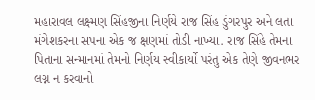મહારાવલ લક્ષ્મણ સિંહજીના નિર્ણયે રાજ સિંહ ડુંગરપુર અને લતા મંગેશકરના સપના એક જ ક્ષણમાં તોડી નાખ્યા. રાજ સિંહે તેમના પિતાના સન્માનમાં તેમનો નિર્ણય સ્વીકાર્યો પરંતુ એક તેણે જીવનભર લગ્ન ન કરવાનો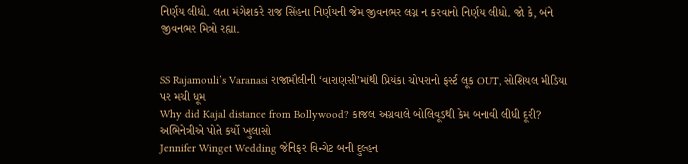નિર્ણય લીધો. લતા મંગેશકરે રાજ સિંહના નિર્ણયની જેમ જીવનભર લગ્ન ન કરવાનો નિર્ણય લીધો. જો કે, બંને જીવનભર મિત્રો રહ્યા.


SS Rajamouli’s Varanasi રાજામૌલીની ‘વારાણસી’માંથી પ્રિયંકા ચોપરાનો ફર્સ્ટ લૂક OUT, સોશિયલ મીડિયા પર મચી ધૂમ
Why did Kajal distance from Bollywood? કાજલ અગ્રવાલે બોલિવૂડથી કેમ બનાવી લીધી દૂરી? અભિનેત્રીએ પોતે કર્યો ખુલાસો
Jennifer Winget Wedding જેનિફર વિન્ગેટ બની દુલ્હન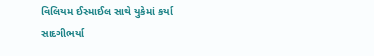વિલિયમ ઈસ્માઈલ સાથે યુકેમાં કર્યા સાદગીભર્યા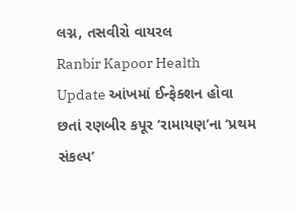લગ્ન, તસવીરો વાયરલ
Ranbir Kapoor Health Update આંખમાં ઈન્ફેક્શન હોવા છતાં રણબીર કપૂર ‘રામાયણ’ના ‘પ્રથમ સંકલ્પ’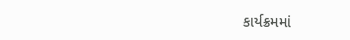કાર્યક્રમમાં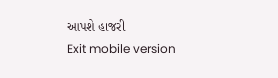આપશે હાજરી
Exit mobile version